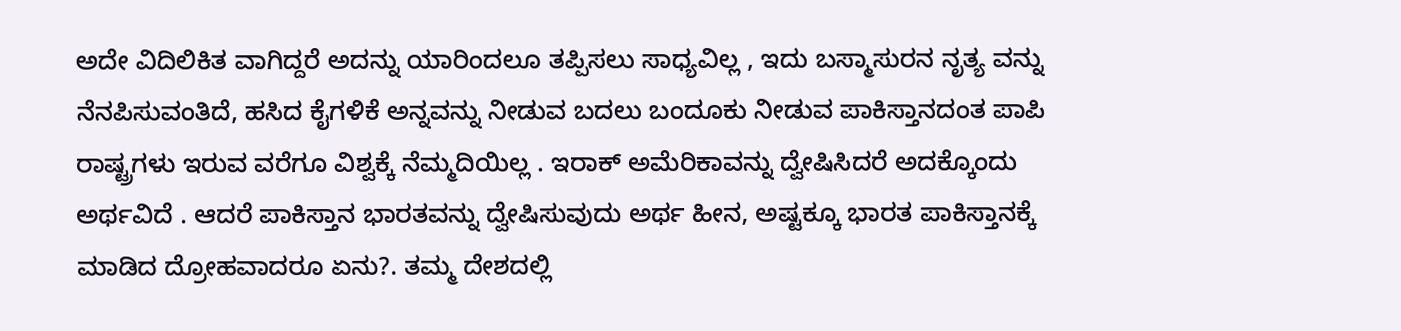ಅದೇ ವಿದಿಲಿಕಿತ ವಾಗಿದ್ದರೆ ಅದನ್ನು ಯಾರಿಂದಲೂ ತಪ್ಪಿಸಲು ಸಾಧ್ಯವಿಲ್ಲ , ಇದು ಬಸ್ಮಾಸುರನ ನೃತ್ಯ ವನ್ನು ನೆನಪಿಸುವಂತಿದೆ, ಹಸಿದ ಕೈಗಳಿಕೆ ಅನ್ನವನ್ನು ನೀಡುವ ಬದಲು ಬಂದೂಕು ನೀಡುವ ಪಾಕಿಸ್ತಾನದಂತ ಪಾಪಿ ರಾಷ್ಟ್ರಗಳು ಇರುವ ವರೆಗೂ ವಿಶ್ವಕ್ಕೆ ನೆಮ್ಮದಿಯಿಲ್ಲ . ಇರಾಕ್ ಅಮೆರಿಕಾವನ್ನು ದ್ವೇಷಿಸಿದರೆ ಅದಕ್ಕೊಂದು ಅರ್ಥವಿದೆ . ಆದರೆ ಪಾಕಿಸ್ತಾನ ಭಾರತವನ್ನು ದ್ವೇಷಿಸುವುದು ಅರ್ಥ ಹೀನ, ಅಷ್ಟಕ್ಕೂ ಭಾರತ ಪಾಕಿಸ್ತಾನಕ್ಕೆ ಮಾಡಿದ ದ್ರೋಹವಾದರೂ ಏನು?. ತಮ್ಮ ದೇಶದಲ್ಲಿ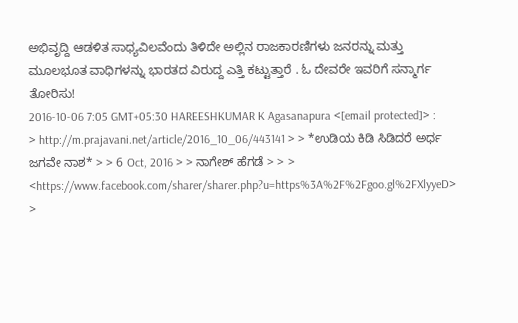ಅಭಿವೃದ್ದಿ ಆಡಳಿತ ಸಾಧ್ಯವಿಲವೆಂದು ತಿಳಿದೇ ಅಲ್ಲಿನ ರಾಜಕಾರಣಿಗಳು ಜನರನ್ನು ಮತ್ತು ಮೂಲಭೂತ ವಾಧಿಗಳನ್ನು ಭಾರತದ ವಿರುದ್ದ ಎತ್ತಿ ಕಟ್ಟುತ್ತಾರೆ . ಓ ದೇವರೇ ಇವರಿಗೆ ಸನ್ಮಾರ್ಗ ತೋರಿಸು!
2016-10-06 7:05 GMT+05:30 HAREESHKUMAR K Agasanapura <[email protected]> : > http://m.prajavani.net/article/2016_10_06/443141 > > *ಉಡಿಯ ಕಿಡಿ ಸಿಡಿದರೆ ಅರ್ಧ ಜಗವೇ ನಾಶ* > > 6 Oct, 2016 > > ನಾಗೇಶ್ ಹೆಗಡೆ > > > <https://www.facebook.com/sharer/sharer.php?u=https%3A%2F%2Fgoo.gl%2FXlyyeD> >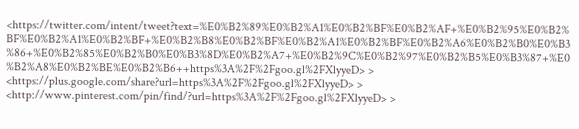<https://twitter.com/intent/tweet?text=%E0%B2%89%E0%B2%A1%E0%B2%BF%E0%B2%AF+%E0%B2%95%E0%B2%BF%E0%B2%A1%E0%B2%BF+%E0%B2%B8%E0%B2%BF%E0%B2%A1%E0%B2%BF%E0%B2%A6%E0%B2%B0%E0%B3%86+%E0%B2%85%E0%B2%B0%E0%B3%8D%E0%B2%A7+%E0%B2%9C%E0%B2%97%E0%B2%B5%E0%B3%87+%E0%B2%A8%E0%B2%BE%E0%B2%B6++https%3A%2F%2Fgoo.gl%2FXlyyeD> > <https://plus.google.com/share?url=https%3A%2F%2Fgoo.gl%2FXlyyeD> > <http://www.pinterest.com/pin/find/?url=https%3A%2F%2Fgoo.gl%2FXlyyeD> >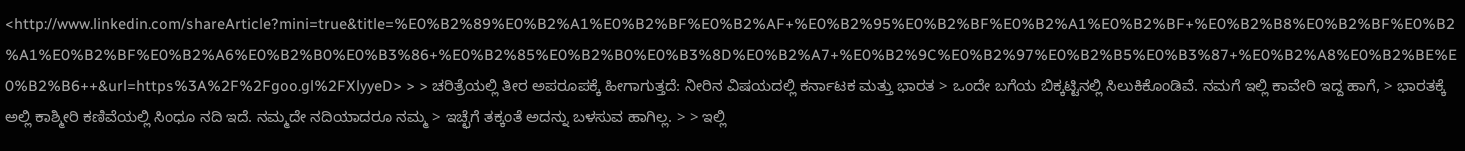<http://www.linkedin.com/shareArticle?mini=true&title=%E0%B2%89%E0%B2%A1%E0%B2%BF%E0%B2%AF+%E0%B2%95%E0%B2%BF%E0%B2%A1%E0%B2%BF+%E0%B2%B8%E0%B2%BF%E0%B2%A1%E0%B2%BF%E0%B2%A6%E0%B2%B0%E0%B3%86+%E0%B2%85%E0%B2%B0%E0%B3%8D%E0%B2%A7+%E0%B2%9C%E0%B2%97%E0%B2%B5%E0%B3%87+%E0%B2%A8%E0%B2%BE%E0%B2%B6++&url=https%3A%2F%2Fgoo.gl%2FXlyyeD> > > ಚರಿತ್ರೆಯಲ್ಲಿ ತೀರ ಅಪರೂಪಕ್ಕೆ ಹೀಗಾಗುತ್ತದೆ: ನೀರಿನ ವಿಷಯದಲ್ಲಿ ಕರ್ನಾಟಕ ಮತ್ತು ಭಾರತ > ಒಂದೇ ಬಗೆಯ ಬಿಕ್ಕಟ್ಟಿನಲ್ಲಿ ಸಿಲುಕಿಕೊಂಡಿವೆ. ನಮಗೆ ಇಲ್ಲಿ ಕಾವೇರಿ ಇದ್ದ ಹಾಗೆ, > ಭಾರತಕ್ಕೆ ಅಲ್ಲಿ ಕಾಶ್ಮೀರಿ ಕಣಿವೆಯಲ್ಲಿ ಸಿಂಧೂ ನದಿ ಇದೆ. ನಮ್ಮದೇ ನದಿಯಾದರೂ ನಮ್ಮ > ಇಚ್ಛೆಗೆ ತಕ್ಕಂತೆ ಅದನ್ನು ಬಳಸುವ ಹಾಗಿಲ್ಲ. > > ಇಲ್ಲಿ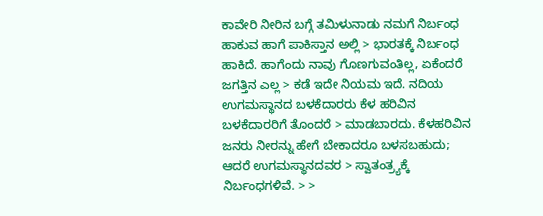ಕಾವೇರಿ ನೀರಿನ ಬಗ್ಗೆ ತಮಿಳುನಾಡು ನಮಗೆ ನಿರ್ಬಂಧ ಹಾಕುವ ಹಾಗೆ ಪಾಕಿಸ್ತಾನ ಅಲ್ಲಿ > ಭಾರತಕ್ಕೆ ನಿರ್ಬಂಧ ಹಾಕಿದೆ. ಹಾಗೆಂದು ನಾವು ಗೊಣಗುವಂತಿಲ್ಲ, ಏಕೆಂದರೆ ಜಗತ್ತಿನ ಎಲ್ಲ > ಕಡೆ ಇದೇ ನಿಯಮ ಇದೆ. ನದಿಯ ಉಗಮಸ್ಥಾನದ ಬಳಕೆದಾರರು ಕೆಳ ಹರಿವಿನ ಬಳಕೆದಾರರಿಗೆ ತೊಂದರೆ > ಮಾಡಬಾರದು. ಕೆಳಹರಿವಿನ ಜನರು ನೀರನ್ನು ಹೇಗೆ ಬೇಕಾದರೂ ಬಳಸಬಹುದು; ಆದರೆ ಉಗಮಸ್ಥಾನದವರ > ಸ್ವಾತಂತ್ರ್ಯಕ್ಕೆ ನಿರ್ಬಂಧಗಳಿವೆ. > >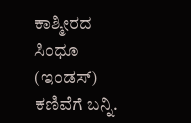ಕಾಶ್ಮೀರದ ಸಿಂಧೂ (ಇಂಡಸ್) ಕಣಿವೆಗೆ ಬನ್ನಿ.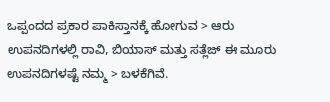ಒಪ್ಪಂದದ ಪ್ರಕಾರ ಪಾಕಿಸ್ತಾನಕ್ಕೆ ಹೋಗುವ > ಆರು ಉಪನದಿಗಳಲ್ಲಿ ರಾವಿ, ಬಿಯಾಸ್ ಮತ್ತು ಸತ್ಲೆಜ್ ಈ ಮೂರು ಉಪನದಿಗಳಷ್ಟೆ ನಮ್ಮ > ಬಳಕೆಗಿವೆ.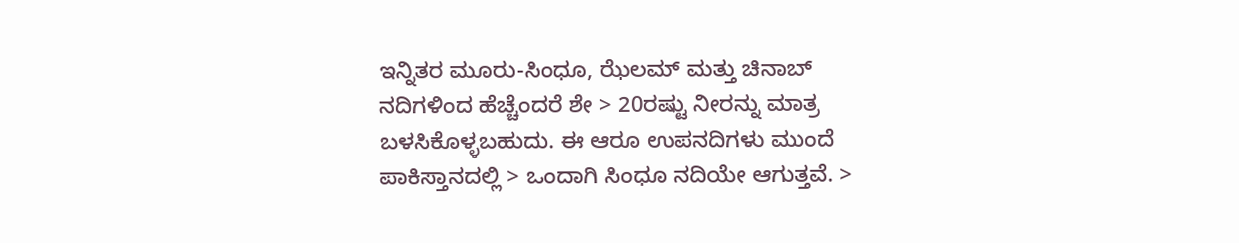ಇನ್ನಿತರ ಮೂರು-ಸಿಂಧೂ, ಝೆಲಮ್ ಮತ್ತು ಚಿನಾಬ್ ನದಿಗಳಿಂದ ಹೆಚ್ಚೆಂದರೆ ಶೇ > 20ರಷ್ಟು ನೀರನ್ನು ಮಾತ್ರ ಬಳಸಿಕೊಳ್ಳಬಹುದು. ಈ ಆರೂ ಉಪನದಿಗಳು ಮುಂದೆ ಪಾಕಿಸ್ತಾನದಲ್ಲಿ > ಒಂದಾಗಿ ಸಿಂಧೂ ನದಿಯೇ ಆಗುತ್ತವೆ. >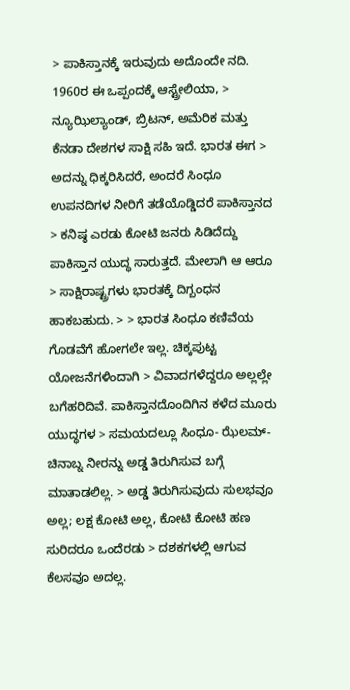> ಪಾಕಿಸ್ತಾನಕ್ಕೆ ಇರುವುದು ಅದೊಂದೇ ನದಿ. 1960ರ ಈ ಒಪ್ಪಂದಕ್ಕೆ ಆಸ್ಟ್ರೇಲಿಯಾ, > ನ್ಯೂಝಿಲ್ಯಾಂಡ್, ಬ್ರಿಟನ್, ಅಮೆರಿಕ ಮತ್ತು ಕೆನಡಾ ದೇಶಗಳ ಸಾಕ್ಷಿ ಸಹಿ ಇದೆ. ಭಾರತ ಈಗ > ಅದನ್ನು ಧಿಕ್ಕರಿಸಿದರೆ, ಅಂದರೆ ಸಿಂಧೂ ಉಪನದಿಗಳ ನೀರಿಗೆ ತಡೆಯೊಡ್ಡಿದರೆ ಪಾಕಿಸ್ತಾನದ > ಕನಿಷ್ಠ ಎರಡು ಕೋಟಿ ಜನರು ಸಿಡಿದೆದ್ದು ಪಾಕಿಸ್ತಾನ ಯುದ್ಧ ಸಾರುತ್ತದೆ. ಮೇಲಾಗಿ ಆ ಆರೂ > ಸಾಕ್ಷಿರಾಷ್ಟ್ರಗಳು ಭಾರತಕ್ಕೆ ದಿಗ್ಬಂಧನ ಹಾಕಬಹುದು. > > ಭಾರತ ಸಿಂಧೂ ಕಣಿವೆಯ ಗೊಡವೆಗೆ ಹೋಗಲೇ ಇಲ್ಲ. ಚಿಕ್ಕಪುಟ್ಟ ಯೋಜನೆಗಳಿಂದಾಗಿ > ವಿವಾದಗಳೆದ್ದರೂ ಅಲ್ಲಲ್ಲೇ ಬಗೆಹರಿದಿವೆ. ಪಾಕಿಸ್ತಾನದೊಂದಿಗಿನ ಕಳೆದ ಮೂರು ಯುದ್ಧಗಳ > ಸಮಯದಲ್ಲೂ ಸಿಂಧೂ- ಝೆಲಮ್- ಚಿನಾಬ್ನ ನೀರನ್ನು ಅಡ್ಡ ತಿರುಗಿಸುವ ಬಗ್ಗೆ ಮಾತಾಡಲಿಲ್ಲ. > ಅಡ್ಡ ತಿರುಗಿಸುವುದು ಸುಲಭವೂ ಅಲ್ಲ; ಲಕ್ಷ ಕೋಟಿ ಅಲ್ಲ, ಕೋಟಿ ಕೋಟಿ ಹಣ ಸುರಿದರೂ ಒಂದೆರಡು > ದಶಕಗಳಲ್ಲಿ ಆಗುವ ಕೆಲಸವೂ ಅದಲ್ಲ.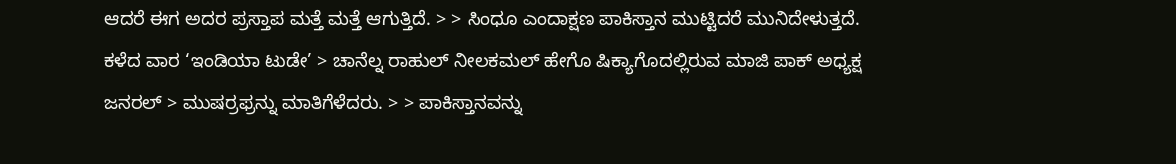ಆದರೆ ಈಗ ಅದರ ಪ್ರಸ್ತಾಪ ಮತ್ತೆ ಮತ್ತೆ ಆಗುತ್ತಿದೆ. > > ಸಿಂಧೂ ಎಂದಾಕ್ಷಣ ಪಾಕಿಸ್ತಾನ ಮುಟ್ಟಿದರೆ ಮುನಿದೇಳುತ್ತದೆ. ಕಳೆದ ವಾರ ‘ಇಂಡಿಯಾ ಟುಡೇ’ > ಚಾನೆಲ್ನ ರಾಹುಲ್ ನೀಲಕಮಲ್ ಹೇಗೊ ಷಿಕ್ಯಾಗೊದಲ್ಲಿರುವ ಮಾಜಿ ಪಾಕ್ ಅಧ್ಯಕ್ಷ ಜನರಲ್ > ಮುಷರ್ರಫ್ರನ್ನು ಮಾತಿಗೆಳೆದರು. > > ಪಾಕಿಸ್ತಾನವನ್ನು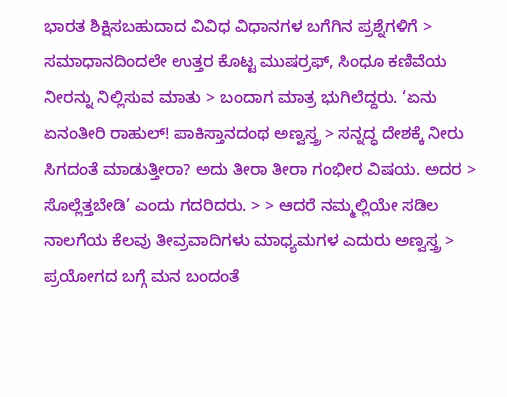ಭಾರತ ಶಿಕ್ಷಿಸಬಹುದಾದ ವಿವಿಧ ವಿಧಾನಗಳ ಬಗೆಗಿನ ಪ್ರಶ್ನೆಗಳಿಗೆ > ಸಮಾಧಾನದಿಂದಲೇ ಉತ್ತರ ಕೊಟ್ಟ ಮುಷರ್ರಫ್, ಸಿಂಧೂ ಕಣಿವೆಯ ನೀರನ್ನು ನಿಲ್ಲಿಸುವ ಮಾತು > ಬಂದಾಗ ಮಾತ್ರ ಭುಗಿಲೆದ್ದರು. ‘ಏನು ಏನಂತೀರಿ ರಾಹುಲ್! ಪಾಕಿಸ್ತಾನದಂಥ ಅಣ್ವಸ್ತ್ರ > ಸನ್ನದ್ಧ ದೇಶಕ್ಕೆ ನೀರು ಸಿಗದಂತೆ ಮಾಡುತ್ತೀರಾ? ಅದು ತೀರಾ ತೀರಾ ಗಂಭೀರ ವಿಷಯ. ಅದರ > ಸೊಲ್ಲೆತ್ತಬೇಡಿ’ ಎಂದು ಗದರಿದರು. > > ಆದರೆ ನಮ್ಮಲ್ಲಿಯೇ ಸಡಿಲ ನಾಲಗೆಯ ಕೆಲವು ತೀವ್ರವಾದಿಗಳು ಮಾಧ್ಯಮಗಳ ಎದುರು ಅಣ್ವಸ್ತ್ರ > ಪ್ರಯೋಗದ ಬಗ್ಗೆ ಮನ ಬಂದಂತೆ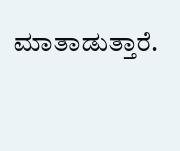ಮಾತಾಡುತ್ತಾರೆ.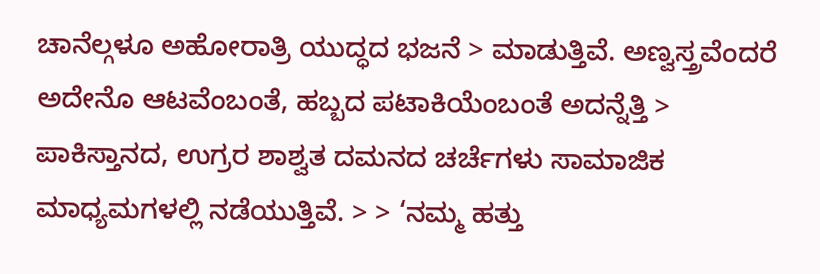ಚಾನೆಲ್ಗಳೂ ಅಹೋರಾತ್ರಿ ಯುದ್ಧದ ಭಜನೆ > ಮಾಡುತ್ತಿವೆ. ಅಣ್ವಸ್ತ್ರವೆಂದರೆ ಅದೇನೊ ಆಟವೆಂಬಂತೆ, ಹಬ್ಬದ ಪಟಾಕಿಯೆಂಬಂತೆ ಅದನ್ನೆತ್ತಿ > ಪಾಕಿಸ್ತಾನದ, ಉಗ್ರರ ಶಾಶ್ವತ ದಮನದ ಚರ್ಚೆಗಳು ಸಾಮಾಜಿಕ ಮಾಧ್ಯಮಗಳಲ್ಲಿ ನಡೆಯುತ್ತಿವೆ. > > ‘ನಮ್ಮ ಹತ್ತು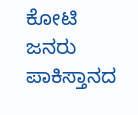ಕೋಟಿ ಜನರು ಪಾಕಿಸ್ತಾನದ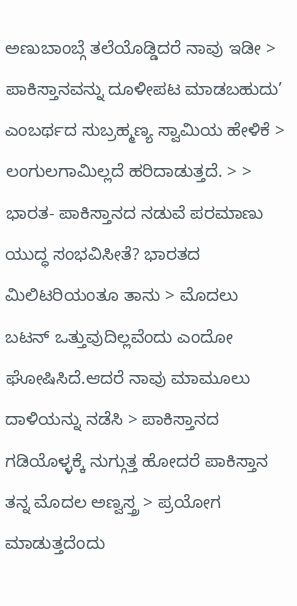ಅಣುಬಾಂಬ್ಗೆ ತಲೆಯೊಡ್ಡಿದರೆ ನಾವು ಇಡೀ > ಪಾಕಿಸ್ತಾನವನ್ನು ದೂಳೀಪಟ ಮಾಡಬಹುದು’ ಎಂಬರ್ಥದ ಸುಬ್ರಹ್ಮಣ್ಯ ಸ್ವಾಮಿಯ ಹೇಳಿಕೆ > ಲಂಗುಲಗಾಮಿಲ್ಲದೆ ಹರಿದಾಡುತ್ತದೆ. > > ಭಾರತ- ಪಾಕಿಸ್ತಾನದ ನಡುವೆ ಪರಮಾಣು ಯುದ್ಧ ಸಂಭವಿಸೀತೆ? ಭಾರತದ ಮಿಲಿಟರಿಯಂತೂ ತಾನು > ಮೊದಲು ಬಟನ್ ಒತ್ತುವುದಿಲ್ಲವೆಂದು ಎಂದೋ ಘೋಷಿಸಿದೆ.ಆದರೆ ನಾವು ಮಾಮೂಲು ದಾಳಿಯನ್ನು ನಡೆಸಿ > ಪಾಕಿಸ್ತಾನದ ಗಡಿಯೊಳ್ಳಕ್ಕೆ ನುಗ್ಗುತ್ತ ಹೋದರೆ ಪಾಕಿಸ್ತಾನ ತನ್ನ ಮೊದಲ ಅಣ್ವಸ್ತ್ರ > ಪ್ರಯೋಗ ಮಾಡುತ್ತದೆಂದು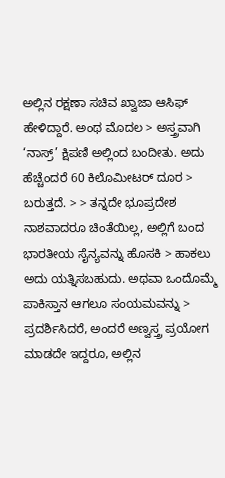ಅಲ್ಲಿನ ರಕ್ಷಣಾ ಸಚಿವ ಖ್ವಾಜಾ ಆಸಿಫ್ ಹೇಳಿದ್ದಾರೆ. ಅಂಥ ಮೊದಲ > ಅಸ್ತ್ರವಾಗಿ ‘ನಾಸ್ರ್’ ಕ್ಷಿಪಣಿ ಅಲ್ಲಿಂದ ಬಂದೀತು. ಅದು ಹೆಚ್ಚೆಂದರೆ 60 ಕಿಲೊಮೀಟರ್ ದೂರ > ಬರುತ್ತದೆ. > > ತನ್ನದೇ ಭೂಪ್ರದೇಶ ನಾಶವಾದರೂ ಚಿಂತೆಯಿಲ್ಲ, ಅಲ್ಲಿಗೆ ಬಂದ ಭಾರತೀಯ ಸೈನ್ಯವನ್ನು ಹೊಸಕಿ > ಹಾಕಲು ಅದು ಯತ್ನಿಸಬಹುದು. ಅಥವಾ ಒಂದೊಮ್ಮೆ ಪಾಕಿಸ್ತಾನ ಆಗಲೂ ಸಂಯಮವನ್ನು > ಪ್ರದರ್ಶಿಸಿದರೆ, ಅಂದರೆ ಅಣ್ವಸ್ತ್ರ ಪ್ರಯೋಗ ಮಾಡದೇ ಇದ್ದರೂ, ಅಲ್ಲಿನ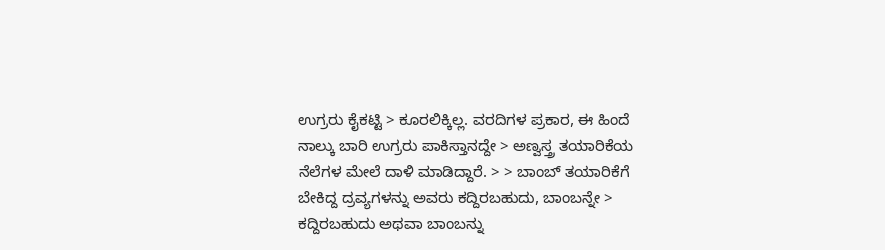ಉಗ್ರರು ಕೈಕಟ್ಟಿ > ಕೂರಲಿಕ್ಕಿಲ್ಲ. ವರದಿಗಳ ಪ್ರಕಾರ, ಈ ಹಿಂದೆ ನಾಲ್ಕು ಬಾರಿ ಉಗ್ರರು ಪಾಕಿಸ್ತಾನದ್ದೇ > ಅಣ್ವಸ್ತ್ರ ತಯಾರಿಕೆಯ ನೆಲೆಗಳ ಮೇಲೆ ದಾಳಿ ಮಾಡಿದ್ದಾರೆ. > > ಬಾಂಬ್ ತಯಾರಿಕೆಗೆ ಬೇಕಿದ್ದ ದ್ರವ್ಯಗಳನ್ನು ಅವರು ಕದ್ದಿರಬಹುದು, ಬಾಂಬನ್ನೇ > ಕದ್ದಿರಬಹುದು ಅಥವಾ ಬಾಂಬನ್ನು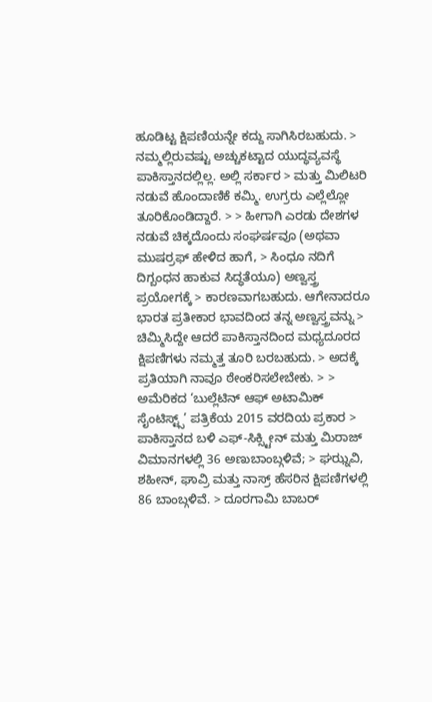ಹೂಡಿಟ್ಟ ಕ್ಷಿಪಣಿಯನ್ನೇ ಕದ್ದು ಸಾಗಿಸಿರಬಹುದು. > ನಮ್ಮಲ್ಲಿರುವಷ್ಟು ಅಚ್ಚುಕಟ್ಟಾದ ಯುದ್ಧವ್ಯವಸ್ಥೆ ಪಾಕಿಸ್ತಾನದಲ್ಲಿಲ್ಲ. ಅಲ್ಲಿ ಸರ್ಕಾರ > ಮತ್ತು ಮಿಲಿಟರಿ ನಡುವೆ ಹೊಂದಾಣಿಕೆ ಕಮ್ಮಿ. ಉಗ್ರರು ಎಲ್ಲೆಲ್ಲೋ ತೂರಿಕೊಂಡಿದ್ದಾರೆ. > > ಹೀಗಾಗಿ ಎರಡು ದೇಶಗಳ ನಡುವೆ ಚಿಕ್ಕದೊಂದು ಸಂಘರ್ಷವೂ (ಅಥವಾ ಮುಷರ್ರಫ್ ಹೇಳಿದ ಹಾಗೆ, > ಸಿಂಧೂ ನದಿಗೆ ದಿಗ್ಬಂಧನ ಹಾಕುವ ಸಿದ್ಧತೆಯೂ) ಅಣ್ವಸ್ತ್ರ ಪ್ರಯೋಗಕ್ಕೆ > ಕಾರಣವಾಗಬಹುದು. ಆಗೇನಾದರೂ ಭಾರತ ಪ್ರತೀಕಾರ ಭಾವದಿಂದ ತನ್ನ ಅಣ್ವಸ್ತ್ರವನ್ನು > ಚಿಮ್ಮಿಸಿದ್ದೇ ಆದರೆ ಪಾಕಿಸ್ತಾನದಿಂದ ಮಧ್ಯದೂರದ ಕ್ಷಿಪಣಿಗಳು ನಮ್ಮತ್ತ ತೂರಿ ಬರಬಹುದು. > ಅದಕ್ಕೆ ಪ್ರತಿಯಾಗಿ ನಾವೂ ಠೇಂಕರಿಸಲೇಬೇಕು. > > ಅಮೆರಿಕದ ‘ಬುಲ್ಲೆಟಿನ್ ಆಫ್ ಅಟಾಮಿಕ್ ಸೈಂಟಿಸ್ಟ್ಸ್’ ಪತ್ರಿಕೆಯ 2015 ವರದಿಯ ಪ್ರಕಾರ > ಪಾಕಿಸ್ತಾನದ ಬಳಿ ಎಫ್-ಸಿಕ್ಸ್ಟೀನ್ ಮತ್ತು ಮಿರಾಜ್ ವಿಮಾನಗಳಲ್ಲಿ 36 ಅಣುಬಾಂಬ್ಗಳಿವೆ; > ಘಝ್ನವಿ, ಶಹೀನ್, ಘಾವ್ರಿ ಮತ್ತು ನಾಸ್ರ್ ಹೆಸರಿನ ಕ್ಷಿಪಣಿಗಳಲ್ಲಿ 86 ಬಾಂಬ್ಗಳಿವೆ. > ದೂರಗಾಮಿ ಬಾಬರ್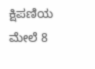ಕ್ಷಿಪಣಿಯ ಮೇಲೆ 8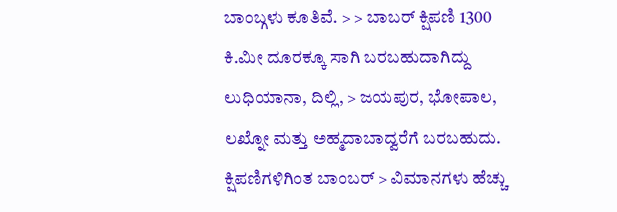ಬಾಂಬ್ಗಳು ಕೂತಿವೆ. > > ಬಾಬರ್ ಕ್ಷಿಪಣಿ 1300 ಕಿ.ಮೀ ದೂರಕ್ಕೂ ಸಾಗಿ ಬರಬಹುದಾಗಿದ್ದು ಲುಧಿಯಾನಾ, ದಿಲ್ಲಿ, > ಜಯಪುರ, ಭೋಪಾಲ, ಲಖ್ನೋ ಮತ್ತು ಅಹ್ಮದಾಬಾದ್ವರೆಗೆ ಬರಬಹುದು. ಕ್ಷಿಪಣಿಗಳಿಗಿಂತ ಬಾಂಬರ್ > ವಿಮಾನಗಳು ಹೆಚ್ಚು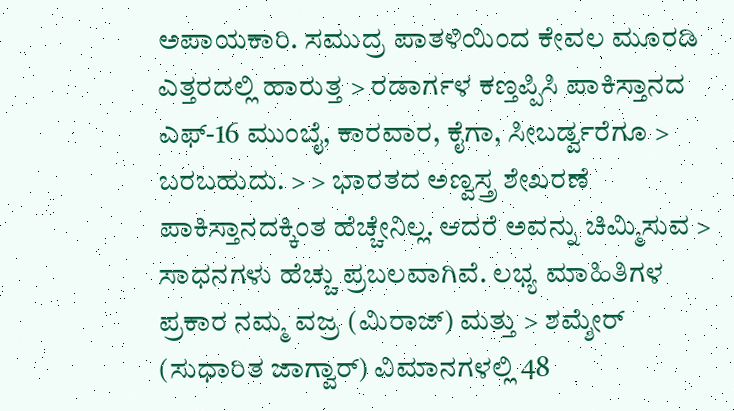ಅಪಾಯಕಾರಿ. ಸಮುದ್ರ ಪಾತಳಿಯಿಂದ ಕೇವಲ ಮೂರಡಿ ಎತ್ತರದಲ್ಲಿ ಹಾರುತ್ತ > ರಡಾರ್ಗಳ ಕಣ್ತಪ್ಪಿಸಿ ಪಾಕಿಸ್ತಾನದ ಎಫ್-16 ಮುಂಬೈ, ಕಾರವಾರ, ಕೈಗಾ, ಸೀಬರ್ಡ್ವರೆಗೂ > ಬರಬಹುದು. > > ಭಾರತದ ಅಣ್ವಸ್ತ್ರ ಶೇಖರಣೆ ಪಾಕಿಸ್ತಾನದಕ್ಕಿಂತ ಹೆಚ್ಚೇನಿಲ್ಲ. ಆದರೆ ಅವನ್ನು ಚಿಮ್ಮಿಸುವ > ಸಾಧನಗಳು ಹೆಚ್ಚು ಪ್ರಬಲವಾಗಿವೆ. ಲಭ್ಯ ಮಾಹಿತಿಗಳ ಪ್ರಕಾರ ನಮ್ಮ ವಜ್ರ (ಮಿರಾಜ್) ಮತ್ತು > ಶಮ್ಶೇರ್ (ಸುಧಾರಿತ ಜಾಗ್ವಾರ್) ವಿಮಾನಗಳಲ್ಲಿ 48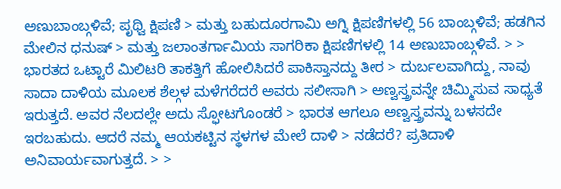ಅಣುಬಾಂಬ್ಗಳಿವೆ; ಪೃಥ್ವಿ ಕ್ಷಿಪಣಿ > ಮತ್ತು ಬಹುದೂರಗಾಮಿ ಅಗ್ನಿ ಕ್ಷಿಪಣಿಗಳಲ್ಲಿ 56 ಬಾಂಬ್ಗಳಿವೆ; ಹಡಗಿನ ಮೇಲಿನ ಧನುಷ್ > ಮತ್ತು ಜಲಾಂತರ್ಗಾಮಿಯ ಸಾಗರಿಕಾ ಕ್ಷಿಪಣಿಗಳಲ್ಲಿ 14 ಅಣುಬಾಂಬ್ಗಳಿವೆ. > > ಭಾರತದ ಒಟ್ಟಾರೆ ಮಿಲಿಟರಿ ತಾಕತ್ತಿಗೆ ಹೋಲಿಸಿದರೆ ಪಾಕಿಸ್ತಾನದ್ದು ತೀರ > ದುರ್ಬಲವಾಗಿದ್ದು, ನಾವು ಸಾದಾ ದಾಳಿಯ ಮೂಲಕ ಶೆಲ್ಗಳ ಮಳೆಗರೆದರೆ ಅವರು ಸಲೀಸಾಗಿ > ಅಣ್ವಸ್ತ್ರವನ್ನೇ ಚಿಮ್ಮಿಸುವ ಸಾಧ್ಯತೆ ಇರುತ್ತದೆ. ಅವರ ನೆಲದಲ್ಲೇ ಅದು ಸ್ಫೋಟಗೊಂಡರೆ > ಭಾರತ ಆಗಲೂ ಅಣ್ವಸ್ತ್ರವನ್ನು ಬಳಸದೇ ಇರಬಹುದು. ಆದರೆ ನಮ್ಮ ಆಯಕಟ್ಟಿನ ಸ್ಥಳಗಳ ಮೇಲೆ ದಾಳಿ > ನಡೆದರೆ? ಪ್ರತಿದಾಳಿ ಅನಿವಾರ್ಯವಾಗುತ್ತದೆ. > >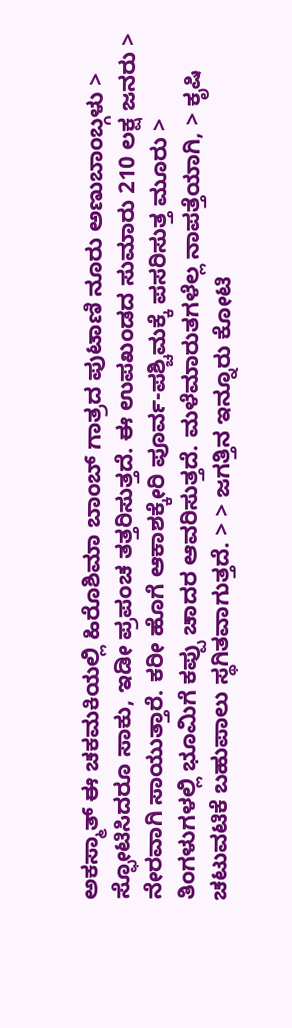ಅಕಸ್ಮಾತ್ ಈ ಚಕಮಕಿಯಲ್ಲಿ ಹಿರೊಶಿಮಾ ಬಾಂಬ್ ಗಾತ್ರದ ಪುಟಾಣಿ ನೂರು ಅಣುಬಾಂಬ್ಗಳು > ಸ್ಫೋಟಿಸಿದರೂ ಸಾಕು, ಇಡೀ ಪ್ರಪಂಚ ತತ್ತರಿಸುತ್ತದೆ. ಈ ಉಪಖಂಡದ ಸುಮಾರು 210 ಲಕ್ಷ ಜನರು > ನೇರವಾಗಿ ಸಾಯುತ್ತಾರೆ. ಕರೀ ಹೊಗೆ ಆಕಾಶಕ್ಕೇರಿ ಪೂರ್ವ-ಪಶ್ಚಿಮಕ್ಕೆ ಪಸರಿಸುತ್ತ ಮೂರು > ತಿಂಗಳುಗಳಲ್ಲಿ ಭೂಮಿಗೆ ಕಪ್ಪು ಚಾದರ ಆವರಿಸುತ್ತದೆ. ಮಳೆಮಾರುತಗಳೆಲ್ಲ ನಾಪತ್ತೆಯಾಗಿ, > ಕೃಷಿ ಚಟುವಟಿಕೆ ಬಹುಪಾಲು ಸ್ಥಗಿತವಾಗುತ್ತದೆ. > > ಜಗತ್ತಿನ ಇನ್ನೂರು ಕೋಟಿ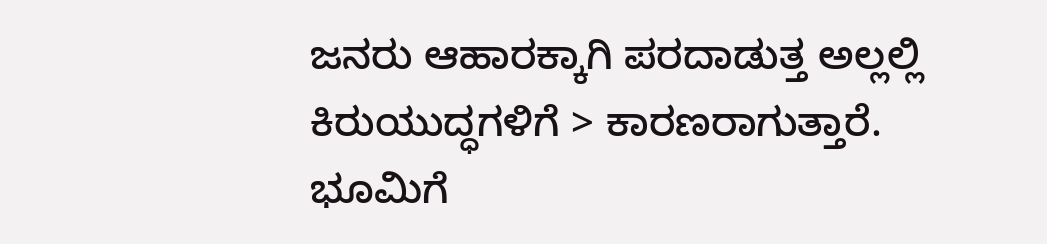ಜನರು ಆಹಾರಕ್ಕಾಗಿ ಪರದಾಡುತ್ತ ಅಲ್ಲಲ್ಲಿ ಕಿರುಯುದ್ಧಗಳಿಗೆ > ಕಾರಣರಾಗುತ್ತಾರೆ. ಭೂಮಿಗೆ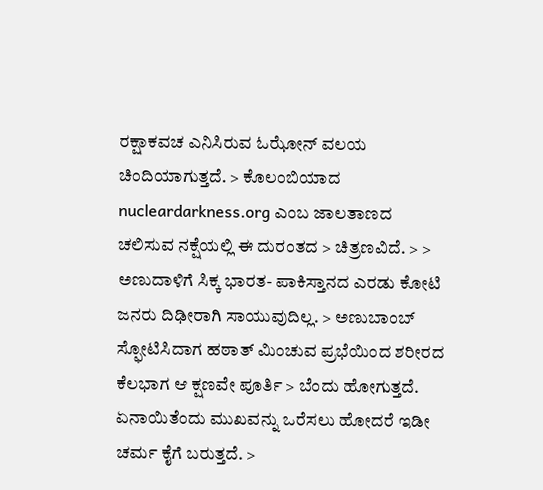ರಕ್ಷಾಕವಚ ಎನಿಸಿರುವ ಓಝೋನ್ ವಲಯ ಚಿಂದಿಯಾಗುತ್ತದೆ. > ಕೊಲಂಬಿಯಾದ nucleardarkness.org ಎಂಬ ಜಾಲತಾಣದ ಚಲಿಸುವ ನಕ್ಷೆಯಲ್ಲಿ ಈ ದುರಂತದ > ಚಿತ್ರಣವಿದೆ. > > ಅಣುದಾಳಿಗೆ ಸಿಕ್ಕ ಭಾರತ- ಪಾಕಿಸ್ತಾನದ ಎರಡು ಕೋಟಿ ಜನರು ದಿಢೀರಾಗಿ ಸಾಯುವುದಿಲ್ಲ. > ಅಣುಬಾಂಬ್ ಸ್ಫೋಟಿಸಿದಾಗ ಹಠಾತ್ ಮಿಂಚುವ ಪ್ರಭೆಯಿಂದ ಶರೀರದ ಕೆಲಭಾಗ ಆ ಕ್ಷಣವೇ ಪೂರ್ತಿ > ಬೆಂದು ಹೋಗುತ್ತದೆ. ಏನಾಯಿತೆಂದು ಮುಖವನ್ನು ಒರೆಸಲು ಹೋದರೆ ಇಡೀ ಚರ್ಮ ಕೈಗೆ ಬರುತ್ತದೆ. >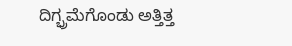ದಿಗ್ಭ್ರಮೆಗೊಂಡು ಅತ್ತಿತ್ತ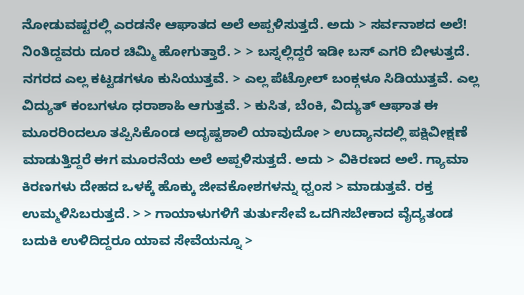ನೋಡುವಷ್ಟರಲ್ಲಿ ಎರಡನೇ ಆಘಾತದ ಅಲೆ ಅಪ್ಪಳಿಸುತ್ತದೆ. ಅದು > ಸರ್ವನಾಶದ ಅಲೆ! ನಿಂತಿದ್ದವರು ದೂರ ಚಿಮ್ಮಿ ಹೋಗುತ್ತಾರೆ. > > ಬಸ್ನಲ್ಲಿದ್ದರೆ ಇಡೀ ಬಸ್ ಎಗರಿ ಬೀಳುತ್ತದೆ. ನಗರದ ಎಲ್ಲ ಕಟ್ಟಡಗಳೂ ಕುಸಿಯುತ್ತವೆ. > ಎಲ್ಲ ಪೆಟ್ರೋಲ್ ಬಂಕ್ಗಳೂ ಸಿಡಿಯುತ್ತವೆ. ಎಲ್ಲ ವಿದ್ಯುತ್ ಕಂಬಗಳೂ ಧರಾಶಾಹಿ ಆಗುತ್ತವೆ. > ಕುಸಿತ, ಬೆಂಕಿ, ವಿದ್ಯುತ್ ಆಘಾತ ಈ ಮೂರರಿಂದಲೂ ತಪ್ಪಿಸಿಕೊಂಡ ಅದೃಷ್ಟಶಾಲಿ ಯಾವುದೋ > ಉದ್ಯಾನದಲ್ಲಿ ಪಕ್ಷಿವೀಕ್ಷಣೆ ಮಾಡುತ್ತಿದ್ದರೆ ಈಗ ಮೂರನೆಯ ಅಲೆ ಅಪ್ಪಳಿಸುತ್ತದೆ. ಅದು > ವಿಕಿರಣದ ಅಲೆ. ಗ್ಯಾಮಾ ಕಿರಣಗಳು ದೇಹದ ಒಳಕ್ಕೆ ಹೊಕ್ಕು ಜೀವಕೋಶಗಳನ್ನು ಧ್ವಂಸ > ಮಾಡುತ್ತವೆ. ರಕ್ತ ಉಮ್ಮಳಿಸಿಬರುತ್ತದೆ. > > ಗಾಯಾಳುಗಳಿಗೆ ತುರ್ತುಸೇವೆ ಒದಗಿಸಬೇಕಾದ ವೈದ್ಯತಂಡ ಬದುಕಿ ಉಳಿದಿದ್ದರೂ ಯಾವ ಸೇವೆಯನ್ನೂ >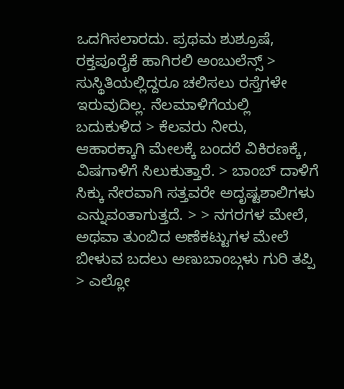ಒದಗಿಸಲಾರದು. ಪ್ರಥಮ ಶುಶ್ರೂಷೆ, ರಕ್ತಪೂರೈಕೆ ಹಾಗಿರಲಿ ಅಂಬುಲೆನ್ಸ್ > ಸುಸ್ಥಿತಿಯಲ್ಲಿದ್ದರೂ ಚಲಿಸಲು ರಸ್ತೆಗಳೇ ಇರುವುದಿಲ್ಲ. ನೆಲಮಾಳಿಗೆಯಲ್ಲಿ ಬದುಕುಳಿದ > ಕೆಲವರು ನೀರು, ಆಹಾರಕ್ಕಾಗಿ ಮೇಲಕ್ಕೆ ಬಂದರೆ ವಿಕಿರಣಕ್ಕೆ, ವಿಷಗಾಳಿಗೆ ಸಿಲುಕುತ್ತಾರೆ. > ಬಾಂಬ್ ದಾಳಿಗೆ ಸಿಕ್ಕು ನೇರವಾಗಿ ಸತ್ತವರೇ ಅದೃಷ್ಟಶಾಲಿಗಳು ಎನ್ನುವಂತಾಗುತ್ತದೆ. > > ನಗರಗಳ ಮೇಲೆ, ಅಥವಾ ತುಂಬಿದ ಅಣೆಕಟ್ಟುಗಳ ಮೇಲೆ ಬೀಳುವ ಬದಲು ಅಣುಬಾಂಬ್ಗಳು ಗುರಿ ತಪ್ಪಿ > ಎಲ್ಲೋ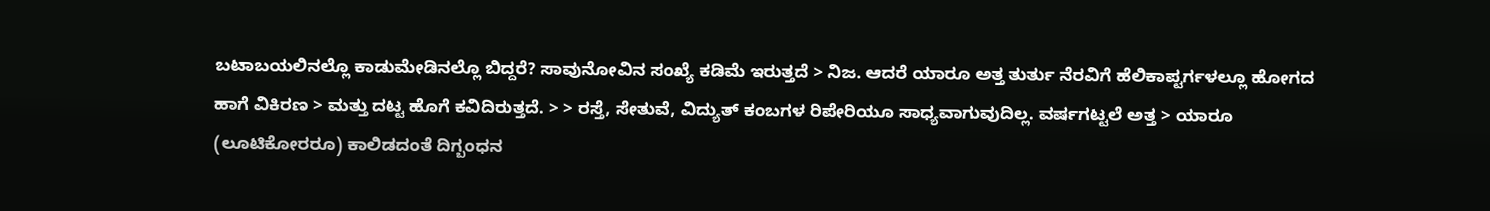ಬಟಾಬಯಲಿನಲ್ಲೊ ಕಾಡುಮೇಡಿನಲ್ಲೊ ಬಿದ್ದರೆ? ಸಾವುನೋವಿನ ಸಂಖ್ಯೆ ಕಡಿಮೆ ಇರುತ್ತದೆ > ನಿಜ. ಆದರೆ ಯಾರೂ ಅತ್ತ ತುರ್ತು ನೆರವಿಗೆ ಹೆಲಿಕಾಪ್ಟರ್ಗಳಲ್ಲೂ ಹೋಗದ ಹಾಗೆ ವಿಕಿರಣ > ಮತ್ತು ದಟ್ಟ ಹೊಗೆ ಕವಿದಿರುತ್ತದೆ. > > ರಸ್ತೆ, ಸೇತುವೆ, ವಿದ್ಯುತ್ ಕಂಬಗಳ ರಿಪೇರಿಯೂ ಸಾಧ್ಯವಾಗುವುದಿಲ್ಲ. ವರ್ಷಗಟ್ಟಲೆ ಅತ್ತ > ಯಾರೂ (ಲೂಟಿಕೋರರೂ) ಕಾಲಿಡದಂತೆ ದಿಗ್ಬಂಧನ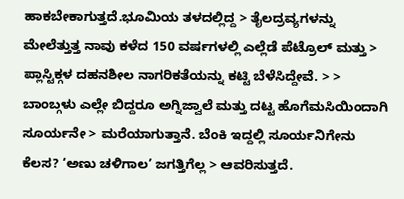ಹಾಕಬೇಕಾಗುತ್ತದೆ.ಭೂಮಿಯ ತಳದಲ್ಲಿದ್ದ > ತೈಲದ್ರವ್ಯಗಳನ್ನು ಮೇಲೆತ್ತುತ್ತ ನಾವು ಕಳೆದ 150 ವರ್ಷಗಳಲ್ಲಿ ಎಲ್ಲೆಡೆ ಪೆಟ್ರೊಲ್ ಮತ್ತು > ಪ್ಲಾಸ್ಟಿಕ್ಗಳ ದಹನಶೀಲ ನಾಗರಿಕತೆಯನ್ನು ಕಟ್ಟಿ ಬೆಳೆಸಿದ್ದೇವೆ. > > ಬಾಂಬ್ಗಳು ಎಲ್ಲೇ ಬಿದ್ದರೂ ಅಗ್ನಿಜ್ವಾಲೆ ಮತ್ತು ದಟ್ಟ ಹೊಗೆಮಸಿಯಿಂದಾಗಿ ಸೂರ್ಯನೇ > ಮರೆಯಾಗುತ್ತಾನೆ. ಬೆಂಕಿ ಇದ್ದಲ್ಲಿ ಸೂರ್ಯನಿಗೇನು ಕೆಲಸ? ‘ಅಣು ಚಳಿಗಾಲ’ ಜಗತ್ತಿಗೆಲ್ಲ > ಆವರಿಸುತ್ತದೆ.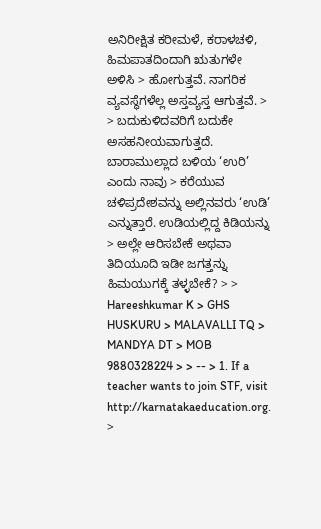ಅನಿರೀಕ್ಷಿತ ಕರೀಮಳೆ, ಕರಾಳಚಳಿ, ಹಿಮಪಾತದಿಂದಾಗಿ ಋತುಗಳೇ ಅಳಿಸಿ > ಹೋಗುತ್ತವೆ. ನಾಗರಿಕ ವ್ಯವಸ್ಥೆಗಳೆಲ್ಲ ಅಸ್ತವ್ಯಸ್ತ ಆಗುತ್ತವೆ. > > ಬದುಕುಳಿದವರಿಗೆ ಬದುಕೇ ಅಸಹನೀಯವಾಗುತ್ತದೆ. ಬಾರಾಮುಲ್ಲಾದ ಬಳಿಯ ‘ಉರಿ’ ಎಂದು ನಾವು > ಕರೆಯುವ ಚಳಿಪ್ರದೇಶವನ್ನು ಅಲ್ಲಿನವರು ‘ಉಡಿ’ ಎನ್ನುತ್ತಾರೆ. ಉಡಿಯಲ್ಲಿದ್ದ ಕಿಡಿಯನ್ನು > ಅಲ್ಲೇ ಆರಿಸಬೇಕೆ ಅಥವಾ ತಿದಿಯೂದಿ ಇಡೀ ಜಗತ್ತನ್ನು ಹಿಮಯುಗಕ್ಕೆ ತಳ್ಳಬೇಕೆ? > > Hareeshkumar K > GHS HUSKURU > MALAVALLI TQ > MANDYA DT > MOB 9880328224 > > -- > 1. If a teacher wants to join STF, visit http://karnatakaeducation.org. >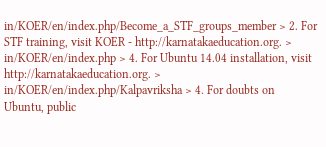in/KOER/en/index.php/Become_a_STF_groups_member > 2. For STF training, visit KOER - http://karnatakaeducation.org. > in/KOER/en/index.php > 4. For Ubuntu 14.04 installation, visit http://karnatakaeducation.org. > in/KOER/en/index.php/Kalpavriksha > 4. For doubts on Ubuntu, public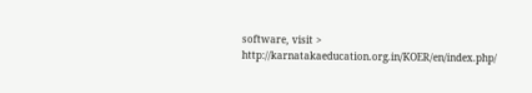software, visit > http://karnatakaeducation.org.in/KOER/en/index.php/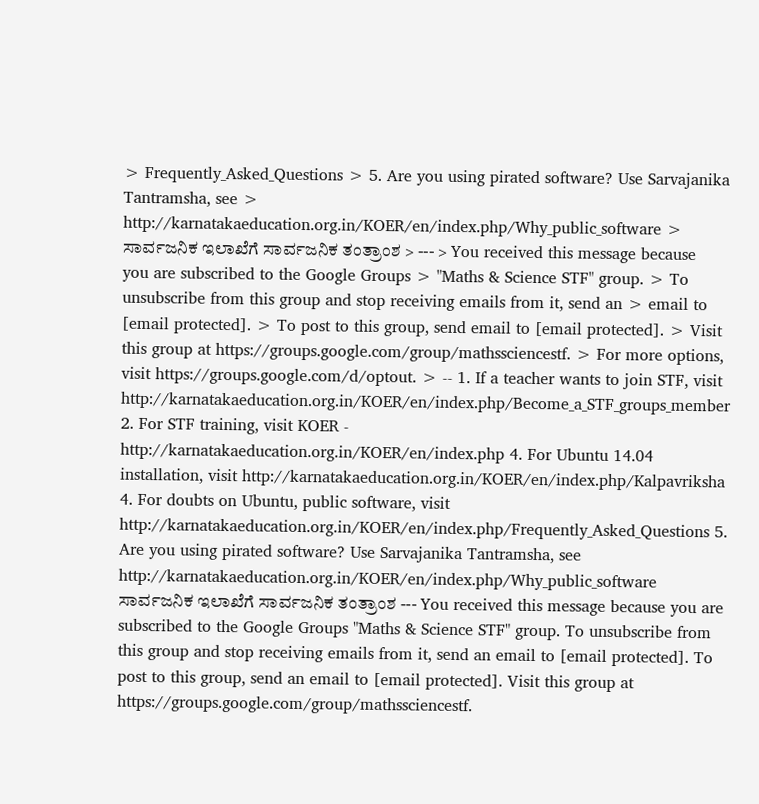> Frequently_Asked_Questions > 5. Are you using pirated software? Use Sarvajanika Tantramsha, see > http://karnatakaeducation.org.in/KOER/en/index.php/Why_public_software > ಸಾರ್ವಜನಿಕ ಇಲಾಖೆಗೆ ಸಾರ್ವಜನಿಕ ತಂತ್ರಾಂಶ > --- > You received this message because you are subscribed to the Google Groups > "Maths & Science STF" group. > To unsubscribe from this group and stop receiving emails from it, send an > email to [email protected]. > To post to this group, send email to [email protected]. > Visit this group at https://groups.google.com/group/mathssciencestf. > For more options, visit https://groups.google.com/d/optout. > -- 1. If a teacher wants to join STF, visit http://karnatakaeducation.org.in/KOER/en/index.php/Become_a_STF_groups_member 2. For STF training, visit KOER - http://karnatakaeducation.org.in/KOER/en/index.php 4. For Ubuntu 14.04 installation, visit http://karnatakaeducation.org.in/KOER/en/index.php/Kalpavriksha 4. For doubts on Ubuntu, public software, visit http://karnatakaeducation.org.in/KOER/en/index.php/Frequently_Asked_Questions 5. Are you using pirated software? Use Sarvajanika Tantramsha, see http://karnatakaeducation.org.in/KOER/en/index.php/Why_public_software ಸಾರ್ವಜನಿಕ ಇಲಾಖೆಗೆ ಸಾರ್ವಜನಿಕ ತಂತ್ರಾಂಶ --- You received this message because you are subscribed to the Google Groups "Maths & Science STF" group. To unsubscribe from this group and stop receiving emails from it, send an email to [email protected]. To post to this group, send an email to [email protected]. Visit this group at https://groups.google.com/group/mathssciencestf.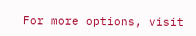For more options, visit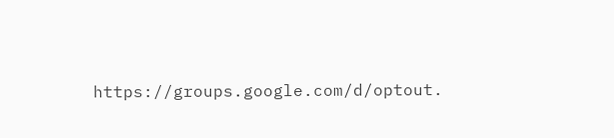https://groups.google.com/d/optout.